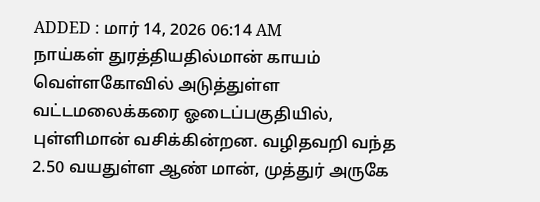ADDED : மார் 14, 2026 06:14 AM
நாய்கள் துரத்தியதில்மான் காயம்
வெள்ளகோவில் அடுத்துள்ள வட்டமலைக்கரை ஓடைப்பகுதியில், புள்ளிமான் வசிக்கின்றன. வழிதவறி வந்த 2.50 வயதுள்ள ஆண் மான், முத்துர் அருகே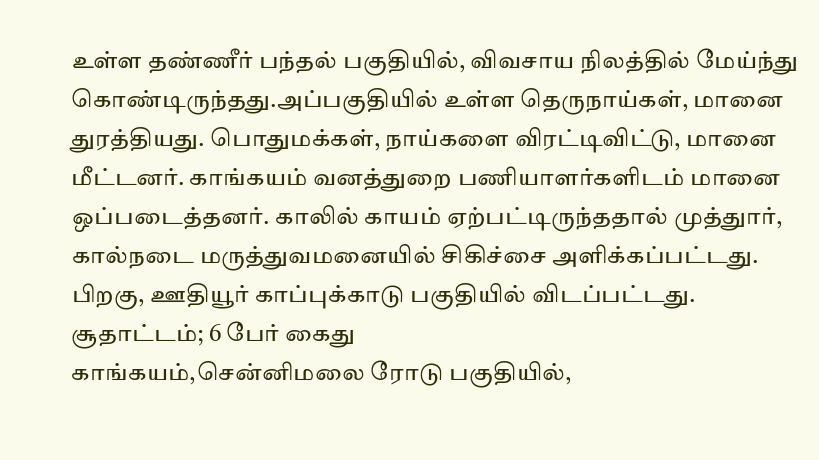உள்ள தண்ணீர் பந்தல் பகுதியில், விவசாய நிலத்தில் மேய்ந்து கொண்டிருந்தது.அப்பகுதியில் உள்ள தெருநாய்கள், மானை துரத்தியது. பொதுமக்கள், நாய்களை விரட்டிவிட்டு, மானை மீட்டனர். காங்கயம் வனத்துறை பணியாளர்களிடம் மானை ஒப்படைத்தனர். காலில் காயம் ஏற்பட்டிருந்ததால் முத்துார், கால்நடை மருத்துவமனையில் சிகிச்சை அளிக்கப்பட்டது. பிறகு, ஊதியூர் காப்புக்காடு பகுதியில் விடப்பட்டது.
சூதாட்டம்; 6 பேர் கைது
காங்கயம்,சென்னிமலை ரோடு பகுதியில்,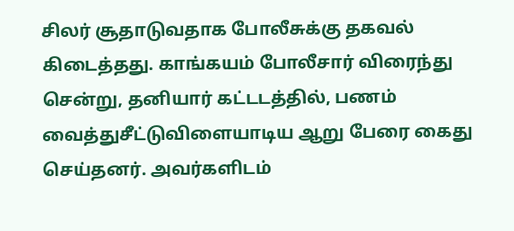சிலர் சூதாடுவதாக போலீசுக்கு தகவல் கிடைத்தது. காங்கயம் போலீசார் விரைந்து சென்று, தனியார் கட்டடத்தில், பணம் வைத்துசீட்டுவிளையாடிய ஆறு பேரை கைது செய்தனர். அவர்களிடம்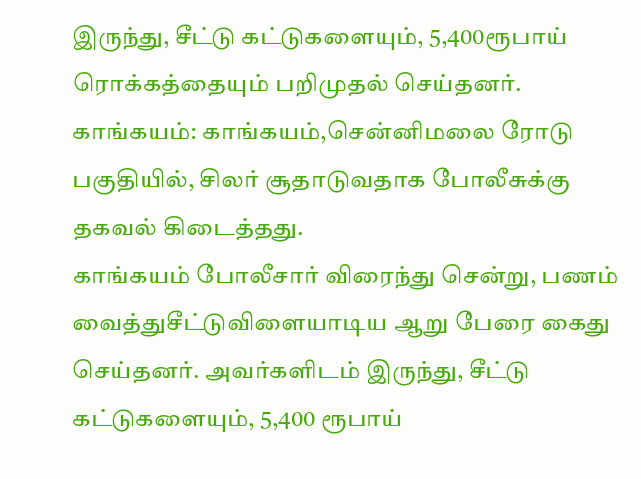இருந்து, சீட்டு கட்டுகளையும், 5,400ரூபாய் ரொக்கத்தையும் பறிமுதல் செய்தனர்.
காங்கயம்: காங்கயம்,சென்னிமலை ரோடு பகுதியில், சிலர் சூதாடுவதாக போலீசுக்கு தகவல் கிடைத்தது.
காங்கயம் போலீசார் விரைந்து சென்று, பணம் வைத்துசீட்டுவிளையாடிய ஆறு பேரை கைது செய்தனர். அவர்களிடம் இருந்து, சீட்டு கட்டுகளையும், 5,400 ரூபாய்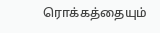ரொக்கத்தையும்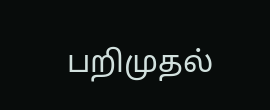பறிமுதல்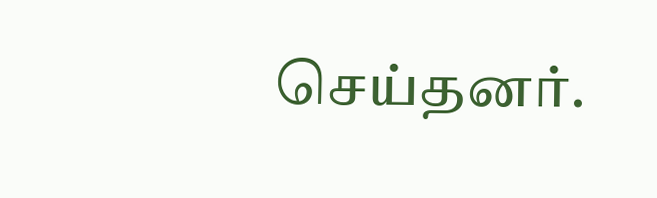செய்தனர்.